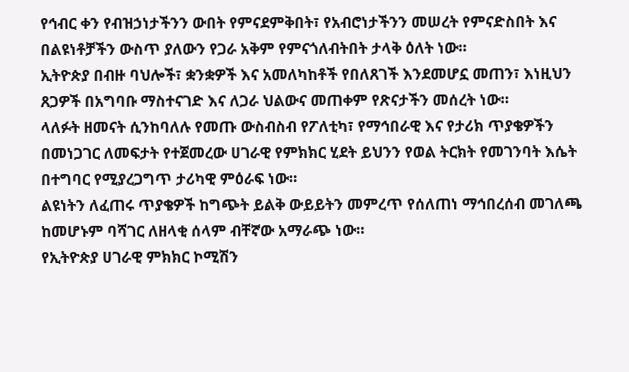የኅብር ቀን የብዝኃነታችንን ውበት የምናደምቅበት፣ የአብሮነታችንን መሠረት የምናድስበት እና በልዩነቶቻችን ውስጥ ያለውን የጋራ አቅም የምናጎለብትበት ታላቅ ዕለት ነው።
ኢትዮጵያ በብዙ ባህሎች፣ ቋንቋዎች እና አመለካከቶች የበለጸገች እንደመሆኗ መጠን፣ እነዚህን ጸጋዎች በአግባቡ ማስተናገድ እና ለጋራ ህልውና መጠቀም የጽናታችን መሰረት ነው።
ላለፉት ዘመናት ሲንከባለሉ የመጡ ውስብስብ የፖለቲካ፣ የማኅበራዊ እና የታሪክ ጥያቄዎችን በመነጋገር ለመፍታት የተጀመረው ሀገራዊ የምክክር ሂደት ይህንን የወል ትርክት የመገንባት እሴት በተግባር የሚያረጋግጥ ታሪካዊ ምዕራፍ ነው።
ልዩነትን ለፈጠሩ ጥያቄዎች ከግጭት ይልቅ ውይይትን መምረጥ የሰለጠነ ማኅበረሰብ መገለጫ ከመሆኑም ባሻገር ለዘላቂ ሰላም ብቸኛው አማራጭ ነው።
የኢትዮጵያ ሀገራዊ ምክክር ኮሚሽን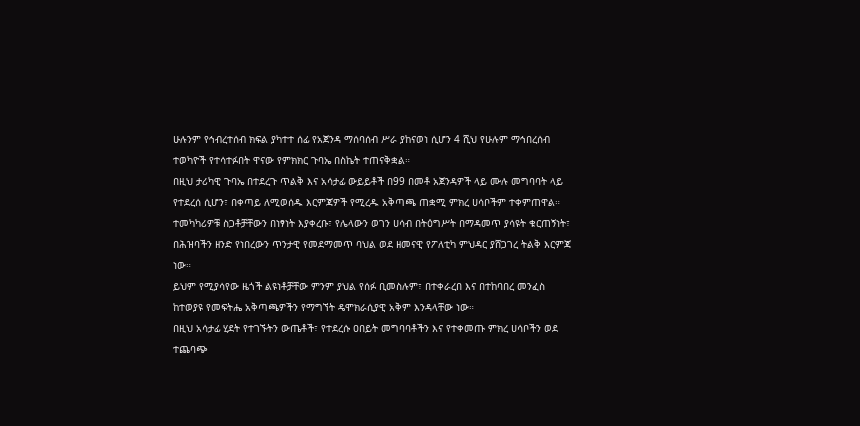ሁሉንም የኅብረተሰብ ክፍል ያካተተ ሰፊ የአጀንዳ ማሰባሰብ ሥራ ያከናወነ ሲሆን 4 ሺህ የሁሉም ማኅበረሰብ ተወካዮች የተሳተፉበት ዋናው የምክክር ጉባኤ በስኬት ተጠናቅቋል።
በዚህ ታሪካዊ ጉባኤ በተደረጉ ጥልቅ እና አሳታፊ ውይይቶች በ99 በመቶ አጀንዳዎች ላይ ሙሉ መግባባት ላይ የተደረሰ ሲሆን፣ በቀጣይ ለሚወሰዱ እርምጃዎች የሚረዱ አቅጣጫ ጠቋሚ ምክረ ሀሳቦችም ተቀምጠዋል።
ተመካካሪዎቹ ስጋቶቻቸውን በነፃነት እያቀረቡ፣ የሌላውን ወገን ሀሳብ በትዕግሥት በማዳመጥ ያሳዩት ቁርጠኝነት፣ በሕዝባችን ዘንድ የነበረውን ጥንታዊ የመደማመጥ ባህል ወደ ዘመናዊ የፖለቲካ ምህዳር ያሸጋገረ ትልቅ እርምጃ ነው።
ይህም የሚያሳየው ዜጎች ልዩነቶቻቸው ምንም ያህል የሰፉ ቢመስሉም፣ በተቀራረበ እና በተከባበረ መንፈስ ከተወያዩ የመፍትሔ አቅጣጫዎችን የማግኘት ዴሞክራሲያዊ አቅም እንዳላቸው ነው።
በዚህ አሳታፊ ሂደት የተገኙትን ውጤቶች፣ የተደረሱ ዐበይት መግባባቶችን እና የተቀመጡ ምክረ ሀሳቦችን ወደ ተጨባጭ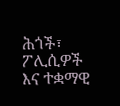ሕጎች፣ ፖሊሲዎች እና ተቋማዊ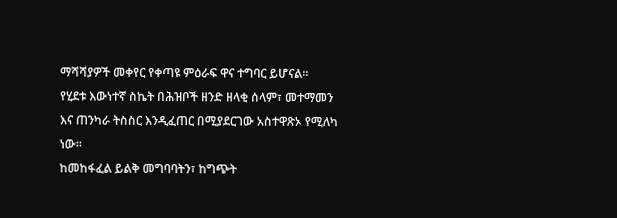ማሻሻያዎች መቀየር የቀጣዩ ምዕራፍ ዋና ተግባር ይሆናል።
የሂደቱ እውነተኛ ስኬት በሕዝቦች ዘንድ ዘላቂ ሰላም፣ መተማመን እና ጠንካራ ትስስር እንዲፈጠር በሚያደርገው አስተዋጽኦ የሚለካ ነው።
ከመከፋፈል ይልቅ መግባባትን፣ ከግጭት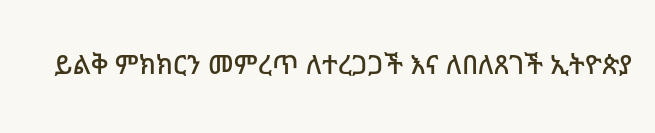ይልቅ ምክክርን መምረጥ ለተረጋጋች እና ለበለጸገች ኢትዮጵያ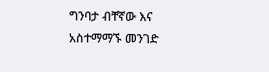ግንባታ ብቸኛው እና አስተማማኙ መንገድ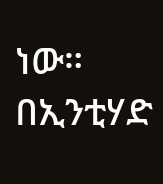ነው።
በኢንቲሃድ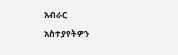አብራር
አስተያየትዎን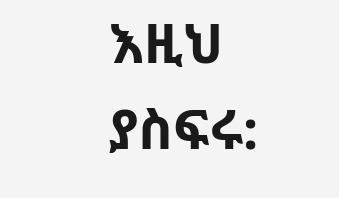እዚህ ያስፍሩ: